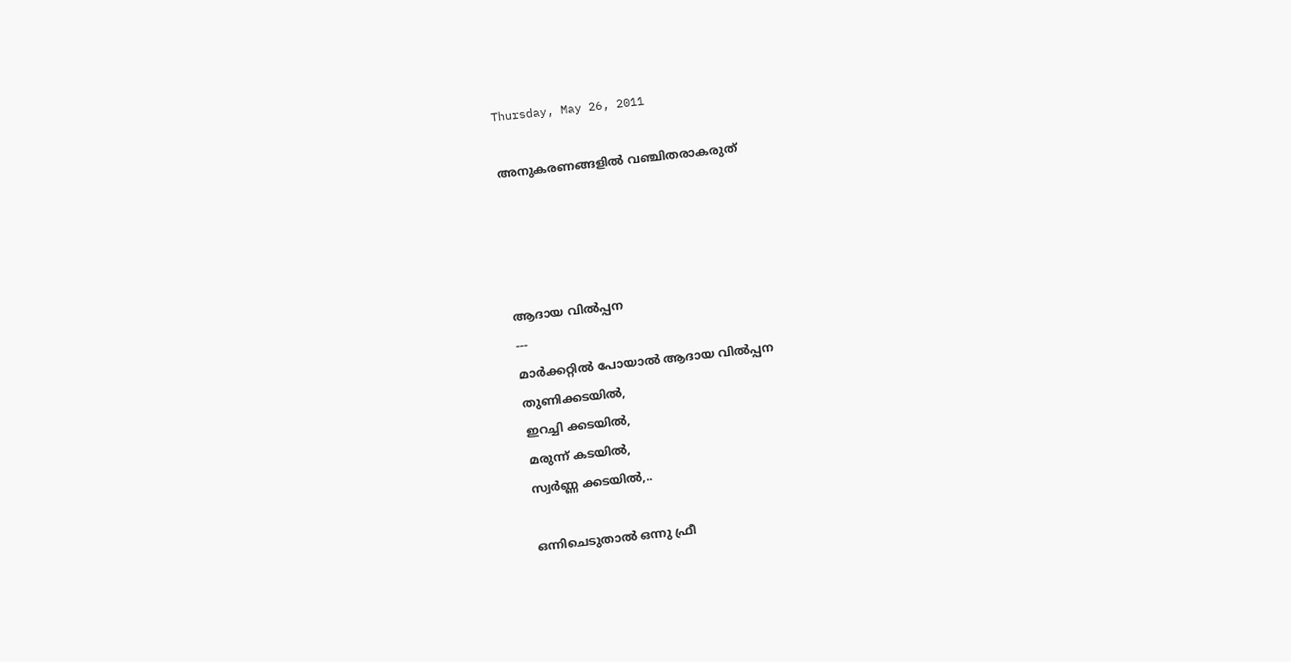Thursday, May 26, 2011

അനുകരണങ്ങളില്‍ വഞ്ചിതരാകരുത്




ആദായ വില്‍പ്പന
---
മാര്‍ക്കറ്റില്‍ പോയാല്‍ ആദായ വില്‍പ്പന
തുണിക്കടയില്‍,
ഇറച്ചി ക്കടയില്‍,
മരുന്ന് കടയില്‍,
സ്വര്‍ണ്ണ ക്കടയില്‍,..

ഒന്നിചെടുതാല്‍ ഒന്നു ഫ്രീ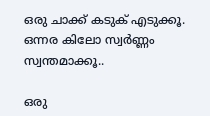ഒരു ചാക്ക് കടുക് എടുക്കൂ.
ഒന്നര കിലോ സ്വര്‍ണ്ണം സ്വന്തമാക്കൂ..

ഒരു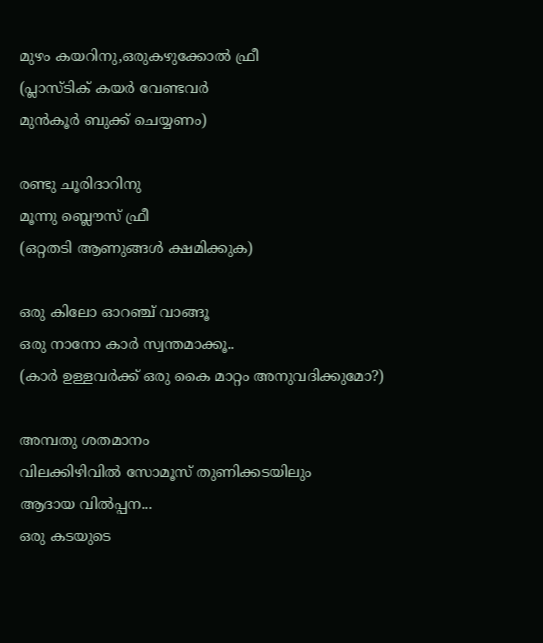മുഴം കയറിനു,ഒരുകഴുക്കോല്‍ ഫ്രീ
(പ്ലാസ്ടിക് കയര്‍ വേണ്ടവര്‍
മുന്‍‌കൂര്‍ ബുക്ക് ചെയ്യണം)

രണ്ടു ചൂരിദാറിനു
മൂന്നു ബ്ലൌസ് ഫ്രീ
(ഒറ്റതടി ആണുങ്ങള്‍ ക്ഷമിക്കുക)

ഒരു കിലോ ഓറഞ്ച് വാങ്ങൂ
ഒരു നാനോ കാര്‍ സ്വന്തമാക്കൂ..
(കാര്‍ ഉള്ളവര്‍ക്ക് ഒരു കൈ മാറ്റം അനുവദിക്കുമോ?)

അമ്പതു ശതമാനം
വിലക്കിഴിവില്‍ സോമൂസ് തുണിക്കടയിലും
ആദായ വില്‍പ്പന...
ഒരു കടയുടെ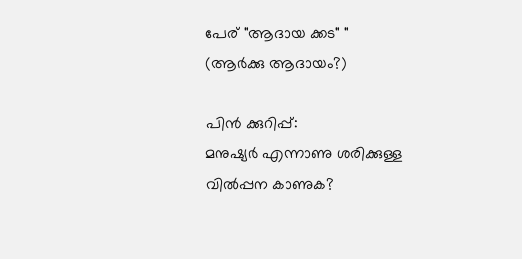പേര് "ആദായ ക്കട" "
(ആര്‍ക്കു ആദായം?)

പിന്‍ ക്കുറിപ്പ്‌:
മനുഷ്യര്‍ എന്നാണു ശരിക്കുള്ള
വില്‍പ്പന കാണുക?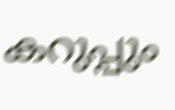കറുപ്പും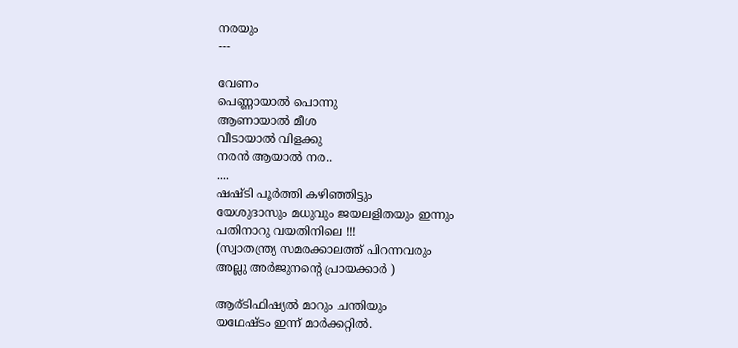നരയും
---

വേണം
പെണ്ണായാല്‍ പൊന്നു
ആണായാല്‍ മീശ
വീടായാല്‍ വിളക്കു
നരന്‍ ആയാല്‍ നര..
....
ഷഷ്ടി പൂര്‍ത്തി കഴിഞ്ഞിട്ടും
യേശുദാസും മധുവും ജയലളിതയും ഇന്നും
പതിനാറു വയതിനിലെ !!!
(സ്വാതന്ത്ര്യ സമരക്കാലത്ത് പിറന്നവരും
അല്ലു അര്‍ജുനന്റെ പ്രായക്കാര്‍ )

ആര്ടിഫിഷ്യല്‍ മാറും ചന്തിയും
യഥേഷ്ടം ഇന്ന് മാര്‍ക്കറ്റില്‍.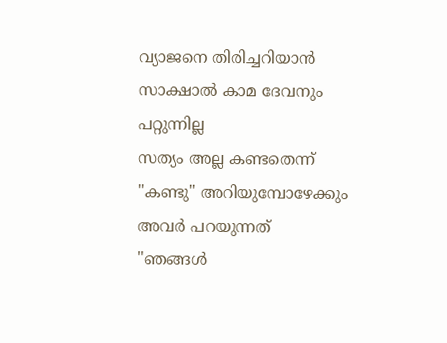വ്യാജനെ തിരിച്ചറിയാന്‍
സാക്ഷാല്‍ കാമ ദേവനും പറ്റുന്നില്ല
സത്യം അല്ല കണ്ടതെന്ന്
"കണ്ടു" അറിയുമ്പോഴേക്കും
അവര്‍ പറയുന്നത്
"ഞങ്ങള്‍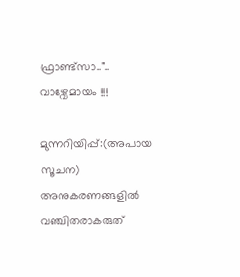ഫ്രാണ്ട്സാ.."..
വാഴ്വേമായം !!!

മുന്നറിയിപ്പ്:(അപായ സൂചന)
അനുകരണങ്ങളില്‍ വഞ്ചിതരാകരുത്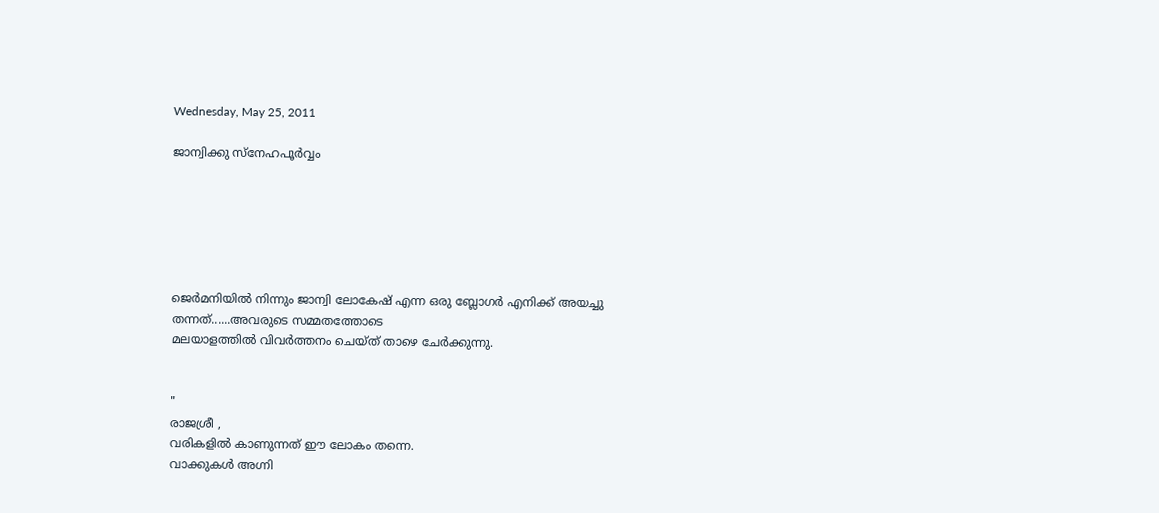Wednesday, May 25, 2011

ജാന്വിക്കു സ്നേഹപൂര്‍വ്വം






ജെര്‍മനിയില്‍ നിന്നും ജാന്വി ലോകേഷ് എന്ന ഒരു ബ്ലോഗര്‍ എനിക്ക് അയച്ചു തന്നത്......അവരുടെ സമ്മതത്തോടെ
മലയാളത്തില്‍ വിവര്‍ത്തനം ചെയ്ത് താഴെ ചേര്‍ക്കുന്നു.


"
രാജശ്രീ ,
വരികളില്‍ കാണുന്നത് ഈ ലോകം തന്നെ.
വാക്കുകള്‍ അഗ്നി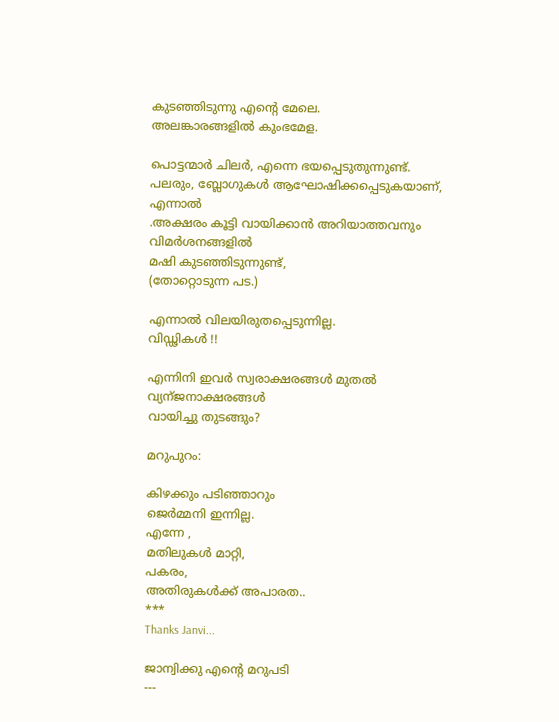കുടഞ്ഞിടുന്നു എന്റെ മേലെ.
അലങ്കാരങ്ങളില്‍ കുംഭമേള.

പൊട്ടന്മാര്‍ ചിലര്‍, എന്നെ ഭയപ്പെടുതുന്നുണ്ട്.
പലരും, ബ്ലോഗുകള്‍ ആഘോഷിക്കപ്പെടുകയാണ്,
എന്നാല്‍
.അക്ഷരം കൂട്ടി വായിക്കാന്‍ അറിയാത്തവനും
വിമര്‍ശനങ്ങളില്‍
മഷി കുടഞ്ഞിടുന്നുണ്ട്,
(തോറ്റൊടുന്ന പട.)

എന്നാല്‍ വിലയിരുതപ്പെടുന്നില്ല.
വിഡ്ഢികള്‍ !!

എന്നിനി ഇവര്‍ സ്വരാക്ഷരങ്ങള്‍ മുതല്‍
വ്യന്ജനാക്ഷരങ്ങള്‍
വായിച്ചു തുടങ്ങും?

മറുപുറം:

കിഴക്കും പടിഞ്ഞാറും
ജെര്‍മ്മനി ഇന്നില്ല.
എന്നേ ,
മതിലുകള്‍ മാറ്റി,
പകരം,
അതിരുകള്‍ക്ക് അപാരത..
***
Thanks Janvi...

ജാന്വിക്കു എന്റെ മറുപടി
---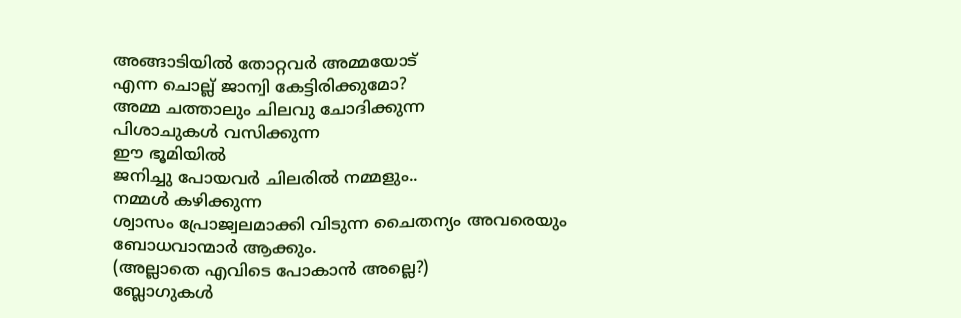അങ്ങാടിയില്‍ തോറ്റവര്‍ അമ്മയോട്
എന്ന ചൊല്ല് ജാന്വി കേട്ടിരിക്കുമോ?
അമ്മ ചത്താലും ചിലവു ചോദിക്കുന്ന
പിശാചുകള്‍ വസിക്കുന്ന
ഈ ഭൂമിയില്‍
ജനിച്ചു പോയവര്‍ ചിലരില്‍ നമ്മളും..
നമ്മള്‍ കഴിക്കുന്ന
ശ്വാസം പ്രോജ്വലമാക്കി വിടുന്ന ചൈതന്യം അവരെയും
ബോധവാന്മാര്‍ ആക്കും.
(അല്ലാതെ എവിടെ പോകാന്‍ അല്ലെ?)
ബ്ലോഗുകള്‍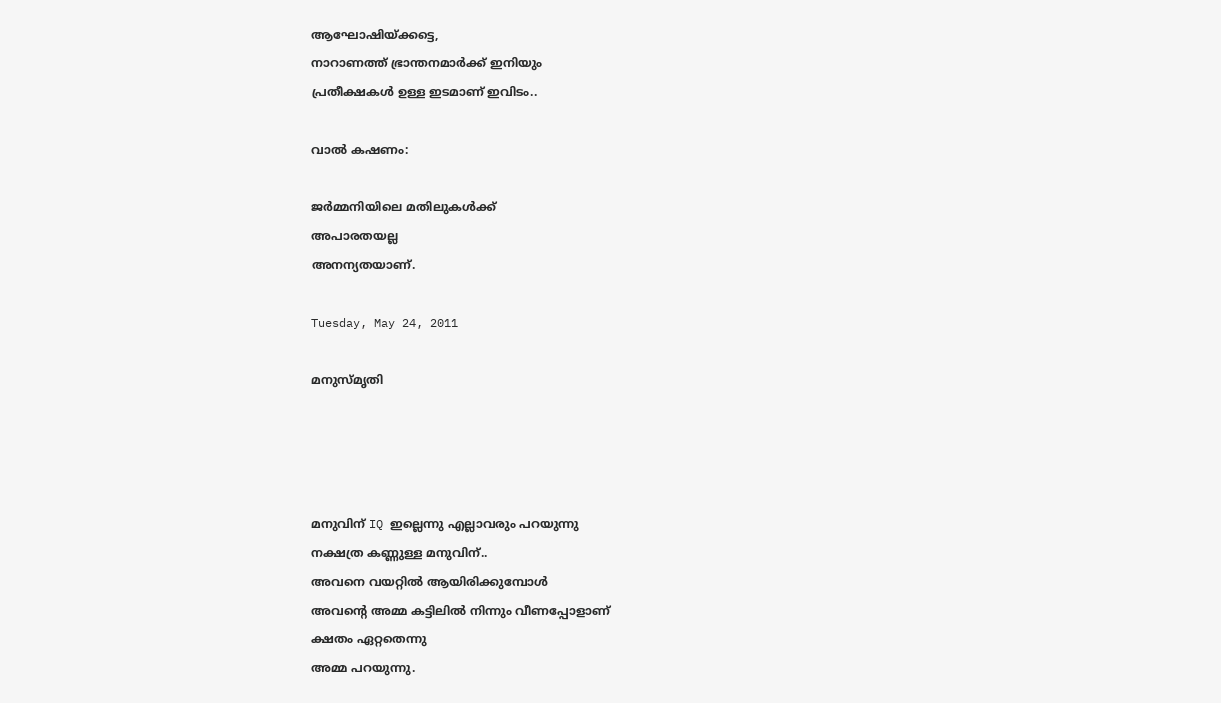ആഘോഷിയ്ക്കട്ടെ,
നാറാണത്ത് ഭ്രാന്തനമാര്‍ക്ക് ഇനിയും
പ്രതീക്ഷകള്‍ ഉള്ള ഇടമാണ് ഇവിടം..

വാല്‍ കഷണം:

ജര്‍മ്മനിയിലെ മതിലുകള്‍ക്ക്
അപാരതയല്ല
അനന്യതയാണ്.

Tuesday, May 24, 2011

മനുസ്മൃതി




മനുവിന് IQ ഇല്ലെന്നു എല്ലാവരും പറയുന്നു
നക്ഷത്ര കണ്ണുള്ള മനുവിന്..
അവനെ വയറ്റില്‍ ആയിരിക്കുമ്പോള്‍
അവന്റെ അമ്മ കട്ടിലില്‍ നിന്നും വീണപ്പോളാണ്
ക്ഷതം ഏറ്റതെന്നു
അമ്മ പറയുന്നു.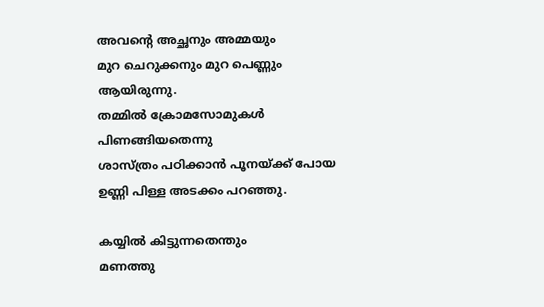അവന്റെ അച്ഛനും അമ്മയും
മുറ ചെറുക്കനും മുറ പെണ്ണും ആയിരുന്നു.
തമ്മില്‍ ക്രോമസോമുകള്‍
പിണങ്ങിയതെന്നു
ശാസ്ത്രം പഠിക്കാന്‍ പൂനയ്ക്ക് പോയ
ഉണ്ണി പിള്ള അടക്കം പറഞ്ഞു.

കയ്യില്‍ കിട്ടുന്നതെന്തും
മണത്തു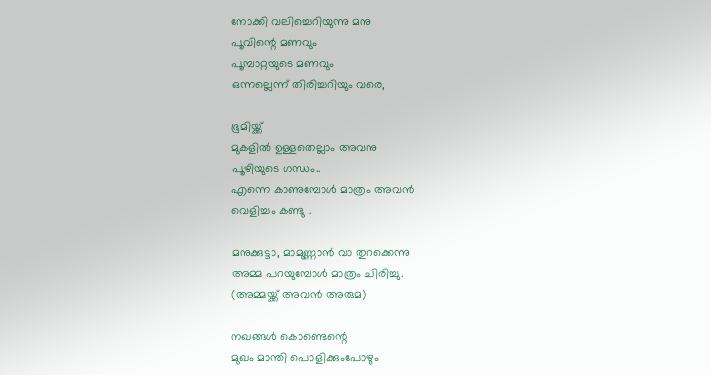നോക്കി വലിച്ചെറിയുന്നു മനു
പൂവിന്റെ മണവും
പൂമ്പാറ്റയുടെ മണവും
ഒന്നല്ലെന്ന് തിരിച്ചറിയും വരെ,

ഭൂമിയ്ക്ക്
മുകളില്‍ ഉള്ളതെല്ലാം അവനു
പൂഴിയുടെ ഗന്ധം..
എന്നെ കാണുമ്പോള്‍ മാത്രം അവന്‍
വെളിച്ചം കണ്ടു .

മനുക്കുട്ടാ, മാമുണ്ണാന്‍ വാ തുറക്കെന്നു
അമ്മ പറയുമ്പോള്‍ മാത്രം ചിരിച്ചു.
(അമ്മയ്ക്ക് അവന്‍ അരുമ)

നഖങ്ങള്‍ കൊണ്ടെന്റെ
മുഖം മാന്തി പൊളിക്കുംപോഴും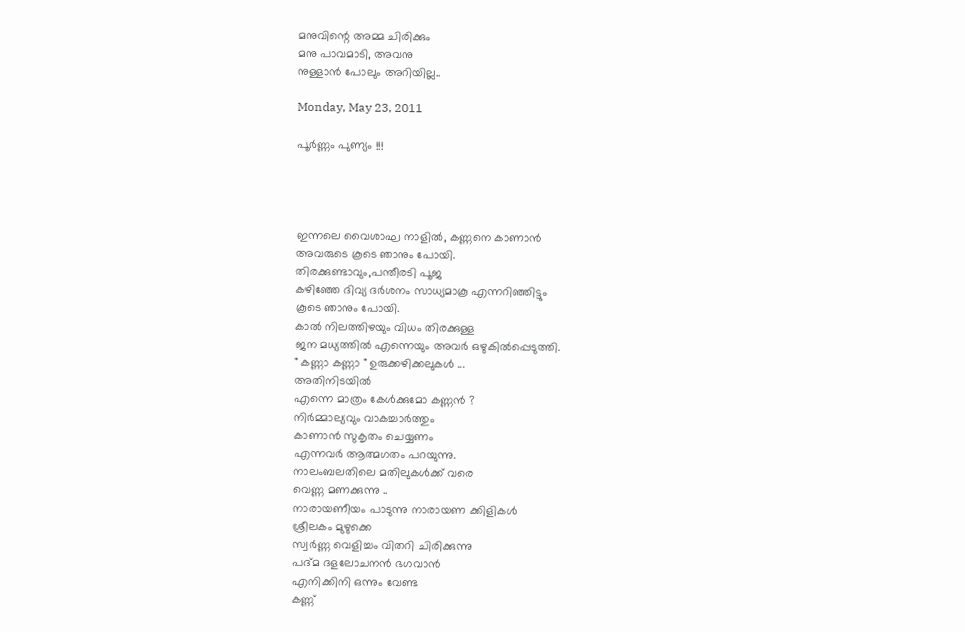മനുവിന്റെ അമ്മ ചിരിക്കും
മനു പാവമാടി, അവനു
നുള്ളാന്‍ പോലും അറിയില്ല..

Monday, May 23, 2011

പൂര്‍ണ്ണം പുണ്യം !!!




ഇന്നലെ വൈശാഘ നാളില്‍, കണ്ണനെ കാണാന്‍
അവരുടെ കൂടെ ഞാനും പോയി.
തിരക്കുണ്ടാവും,പന്തീരടി പൂജ
കഴിഞ്ഞേ ദിവ്യ ദര്‍ശനം സാധ്യമാകൂ എന്നറിഞ്ഞിട്ടും
കൂടെ ഞാനും പോയി.
കാല്‍ നിലത്തിഴയും വിധം തിരക്കുള്ള
ജന മധ്യത്തില്‍ എന്നെയും അവര്‍ ഒഴുകില്‍പ്പെടുത്തി.
" കണ്ണാ കണ്ണാ " ഉരുക്കഴിക്കലുകള്‍ ...
അതിനിടയില്‍
എന്നെ മാത്രം കേള്‍ക്കുമോ കണ്ണന്‍ ?
നിര്‍മ്മാല്യവും വാകച്ചാര്‍ത്തും
കാണാന്‍ സുകൃതം ചെയ്യണം
എന്നവര്‍ ആത്മഗതം പറയുന്നു.
നാലംബലതിലെ മതിലുകള്‍ക്ക് വരെ
വെണ്ണ മണക്കുന്നു ..
നാരായണീയം പാടുന്നു നാരായണ ക്കിളികള്‍
ശ്രീലകം മുഴുക്കെ
സ്വര്‍ണ്ണ വെളിച്ചം വിതറി ചിരിക്കുന്നു
പദ്മ ദളലോചനന്‍ ഭഗവാന്‍
എനിക്കിനി ഒന്നും വേണ്ട
കണ്ണ്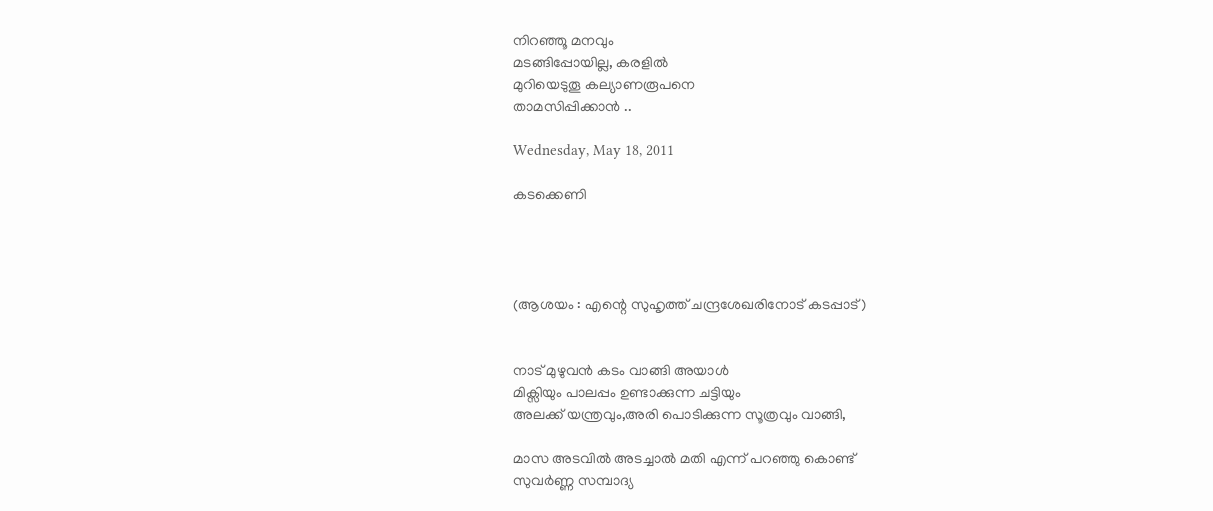നിറഞ്ഞൂ മനവും
മടങ്ങിപ്പോയില്ല, കരളില്‍
മുറിയെടുതൂ കല്യാണരൂപനെ
താമസിപ്പിക്കാന്‍ ..

Wednesday, May 18, 2011

കടക്കെണി




(ആശയം : എന്റെ സുഹൃത്ത് ചന്ദ്രശേഖരിനോട് കടപ്പാട്)


നാട് മുഴുവന്‍ കടം വാങ്ങി അയാള്‍
മിക്സിയും പാലപ്പം ഉണ്ടാക്കുന്ന ചട്ടിയും
അലക്ക് യന്ത്രവും,അരി പൊടിക്കുന്ന സൂത്രവും വാങ്ങി,

മാസ അടവില്‍ ‍അടച്ചാല്‍ മതി എന്ന് പറഞ്ഞു കൊണ്ട്
സുവര്‍ണ്ണ സമ്പാദ്യ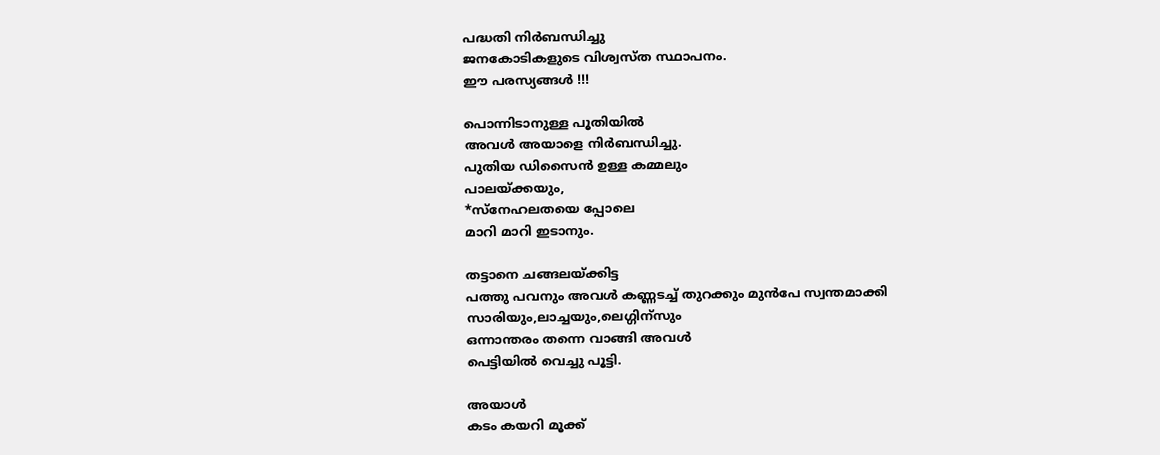പദ്ധതി നിര്‍ബന്ധിച്ചു
ജനകോടികളുടെ വിശ്വസ്ത സ്ഥാപനം.
ഈ പരസ്യങ്ങള്‍ !!!

പൊന്നിടാനുള്ള പൂതിയില്‍
അവള്‍ അയാളെ നിര്‍ബന്ധിച്ചു.
പുതിയ ഡിസൈന്‍ ഉള്ള കമ്മലും
പാലയ്ക്കയും,
*സ്നേഹലതയെ പ്പോലെ
മാറി മാറി ഇടാനും.

തട്ടാനെ ചങ്ങലയ്ക്കിട്ട
പത്തു പവനും അവള്‍ കണ്ണടച്ച് തുറക്കും മുന്‍പേ സ്വന്തമാക്കി
സാരിയും,ലാച്ചയും,ലെഗ്ഗിന്സും
ഒന്നാന്തരം തന്നെ വാങ്ങി അവള്‍
പെട്ടിയില്‍ വെച്ചു പൂട്ടി.

അയാള്‍
കടം കയറി മൂക്ക്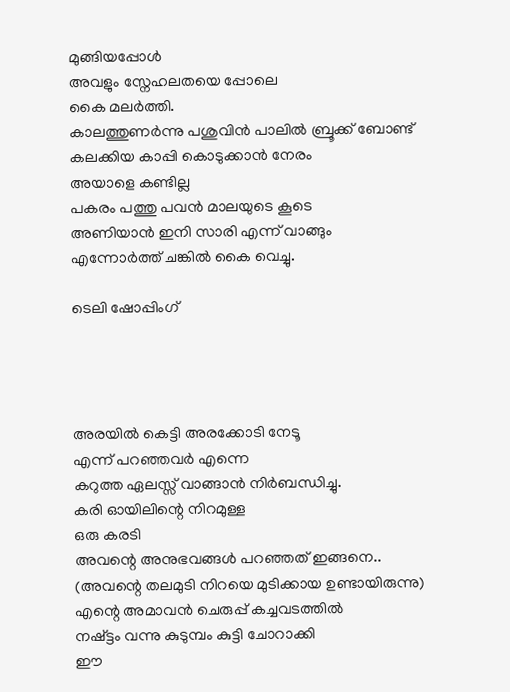മുങ്ങിയപ്പോള്‍
അവളും സ്നേഹലതയെ പ്പോലെ
കൈ മലര്‍ത്തി.
കാലത്തുണര്‍ന്നു പശുവിന്‍ പാലില്‍ ബ്രൂക്ക് ബോണ്ട്‌
കലക്കിയ കാപ്പി കൊടുക്കാന്‍ നേരം
അയാളെ കണ്ടില്ല
പകരം പത്തു പവന്‍ മാലയുടെ കൂടെ
അണിയാന്‍ ഇനി സാരി എന്ന് വാങ്ങും
എന്നോര്‍ത്ത് ചങ്കില്‍ കൈ വെച്ചു.

ടെലി ഷോപ്പിംഗ്‌




അരയില്‍ കെട്ടി അരക്കോടി നേടൂ
എന്ന് പറഞ്ഞവര്‍ എന്നെ
കറുത്ത ഏലസ്സ് വാങ്ങാന്‍ നിര്‍ബന്ധിച്ചു.
കരി ഓയിലിന്റെ നിറമുള്ള
ഒരു കരടി
അവന്റെ അനുഭവങ്ങള്‍ പറഞ്ഞത് ഇങ്ങനെ..
(അവന്റെ തലമുടി നിറയെ മുടിക്കായ ഉണ്ടായിരുന്നു)
എന്റെ അമാവന്‍ ചെരുപ്പ് കച്ചവടത്തില്‍
നഷ്ട്ടം വന്നു കുടുമ്പം കുട്ടി ചോറാക്കി
ഈ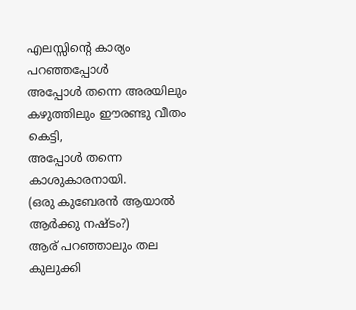എലസ്സിന്റെ കാര്യം പറഞ്ഞപ്പോള്‍
അപ്പോള്‍ തന്നെ അരയിലും
കഴുത്തിലും ഈരണ്ടു വീതം കെട്ടി,
അപ്പോള്‍ തന്നെ കാശുകാരനായി.
(ഒരു കുബേരന്‍ ആയാല്‍ ആര്‍ക്കു നഷ്ടം?)
ആര് പറഞ്ഞാലും തല കുലുക്കി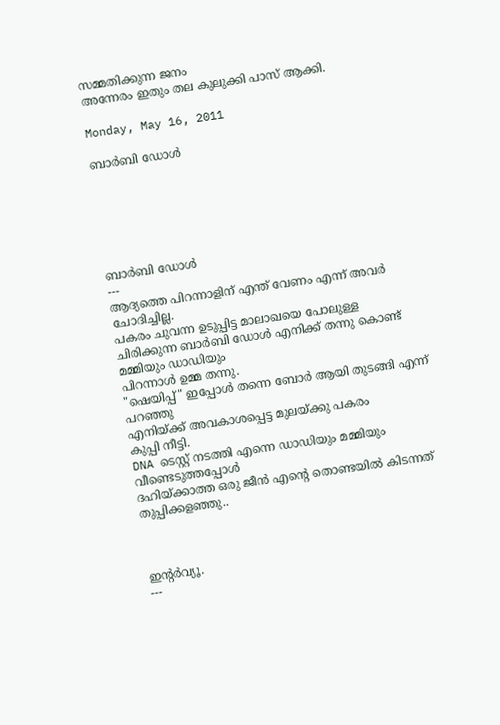സമ്മതിക്കുന്ന ജനം
അന്നേരം ഇതും തല കുലുക്കി പാസ്‌ ആക്കി.

Monday, May 16, 2011

ബാര്‍ബി ഡോള്‍






ബാര്‍ബി ഡോള്‍
---
ആദ്യത്തെ പിറന്നാളിന് എന്ത് വേണം എന്ന് അവര്‍ ചോദിച്ചില്ല.
പകരം ചുവന്ന ഉടുപ്പിട്ട മാലാഖയെ പോലുള്ള
ചിരിക്കുന്ന ബാര്‍ബി ഡോള്‍ എനിക്ക് തന്നു കൊണ്ട്
മമ്മിയും ഡാഡിയും
പിറന്നാള്‍ ഉമ്മ തന്നു.
"ഷെയിപ്പ്" ഇപ്പോള്‍ തന്നെ ബോര്‍ ആയി തുടങ്ങി എന്ന് പറഞ്ഞു
എനിയ്ക്ക് അവകാശപ്പെട്ട മുലയ്ക്കു പകരം
കുപ്പി നീട്ടി.
DNA ടെസ്റ്റ്‌ നടത്തി എന്നെ ഡാഡിയും മമ്മിയും വീണ്ടെടുത്തപ്പോള്‍
ദഹിയ്ക്കാത്ത ഒരു ജീന്‍ എന്റെ തൊണ്ടയില്‍ കിടന്നത്
തുപ്പിക്കളഞ്ഞു..



ഇന്റര്‍വ്യൂ.
---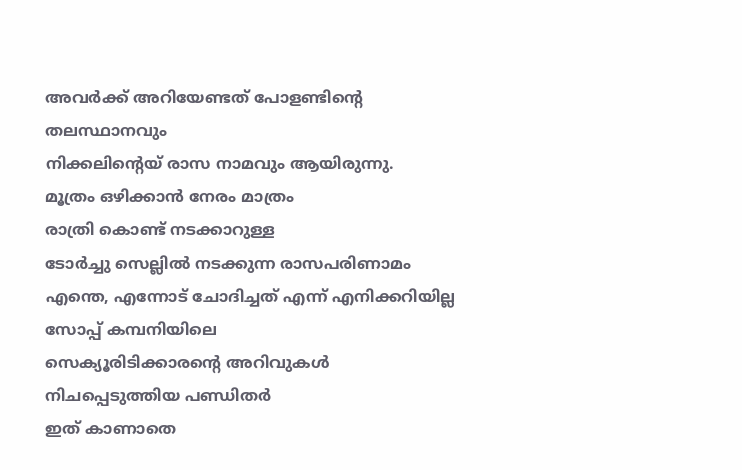അവര്‍ക്ക് അറിയേണ്ടത് പോളണ്ടിന്റെ തലസ്ഥാനവും
നിക്കലിന്റെയ് രാസ നാമവും ആയിരുന്നു.
മൂത്രം ഒഴിക്കാന്‍ നേരം മാത്രം
രാത്രി കൊണ്ട് നടക്കാറുള്ള
ടോര്‍ച്ചു സെല്ലില്‍ നടക്കുന്ന രാസപരിണാമം
എന്തെ, എന്നോട് ചോദിച്ചത് എന്ന് എനിക്കറിയില്ല
സോപ്പ് കമ്പനിയിലെ
സെക്യൂരിടിക്കാരന്റെ അറിവുകള്‍
നിചപ്പെടുത്തിയ പണ്ഡിതര്‍
ഇത് കാണാതെ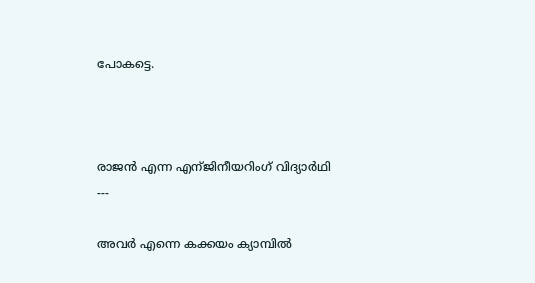പോകട്ടെ.



രാജന്‍ എന്ന എന്ജിനീയറിംഗ് വിദ്യാര്‍ഥി
---

അവര്‍ എന്നെ കക്കയം ക്യാമ്പില്‍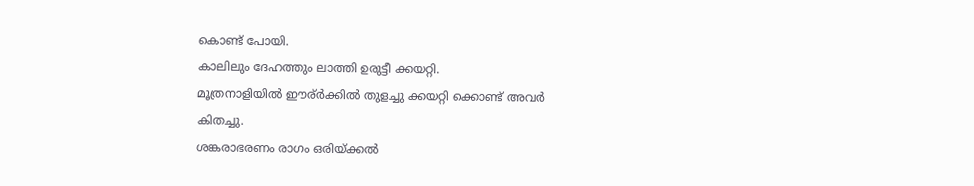കൊണ്ട് പോയി.
കാലിലും ദേഹത്തും ലാത്തി ഉരുട്ടീ ക്കയറ്റി.
മൂത്രനാളിയില്‍ ഈര്ര്‍ക്കില്‍ തുളച്ചു ക്കയറ്റി ക്കൊണ്ട് അവര്‍
കിതച്ചു.
ശങ്കരാഭരണം രാഗം ഒരിയ്ക്കല്‍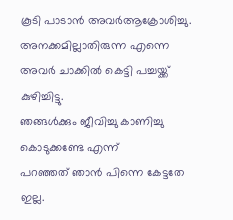കൂടി പാടാന്‍ അവര്‍ആക്രോശിച്ചു.
അനക്കമില്ലാതിരുന്ന എന്നെ
അവര്‍ ചാക്കില്‍ കെട്ടി പച്ചയ്ക്ക് കുഴിച്ചിട്ടു.
ഞങ്ങള്‍ക്കും ജീവിച്ചു കാണിച്ചു കൊടുക്കണ്ടേ എന്ന്
പറഞ്ഞത് ഞാന്‍ പിന്നെ കേട്ടതേ ഇല്ല.